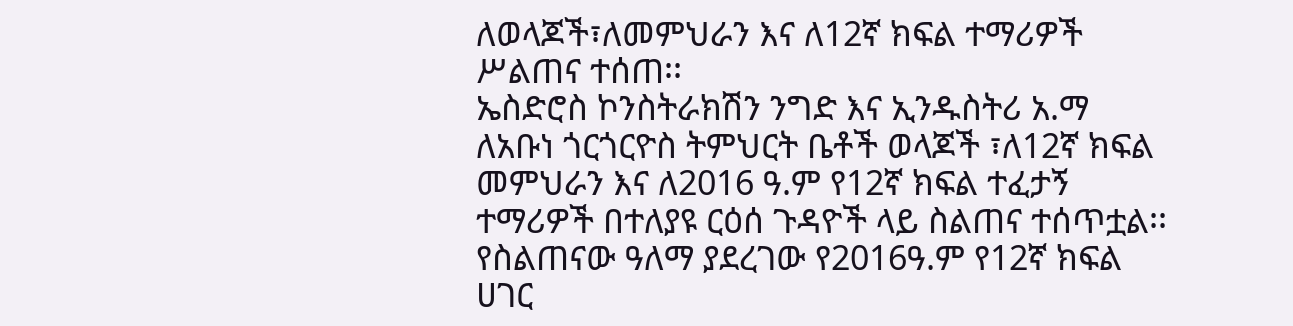ለወላጆች፣ለመምህራን እና ለ12ኛ ክፍል ተማሪዎች ሥልጠና ተሰጠ፡፡
ኤስድሮስ ኮንስትራክሽን ንግድ እና ኢንዱስትሪ አ.ማ ለአቡነ ጎርጎርዮስ ትምህርት ቤቶች ወላጆች ፣ለ12ኛ ክፍል መምህራን እና ለ2016 ዓ.ም የ12ኛ ክፍል ተፈታኝ ተማሪዎች በተለያዩ ርዕሰ ጉዳዮች ላይ ስልጠና ተሰጥቷል፡፡ የስልጠናው ዓለማ ያደረገው የ2016ዓ.ም የ12ኛ ክፍል ሀገር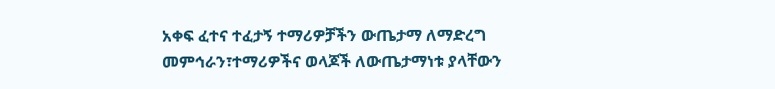አቀፍ ፈተና ተፈታኝ ተማሪዎቻችን ውጤታማ ለማድረግ መምኅራን፣ተማሪዎችና ወላጆች ለውጤታማነቱ ያላቸውን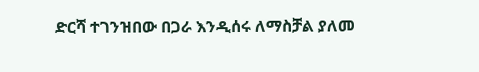ድርሻ ተገንዝበው በጋራ እንዲሰሩ ለማስቻል ያለመ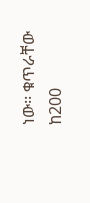ነው፡፡ ቁጥራቸው ከ200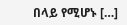በላይ የሚሆኑ […]